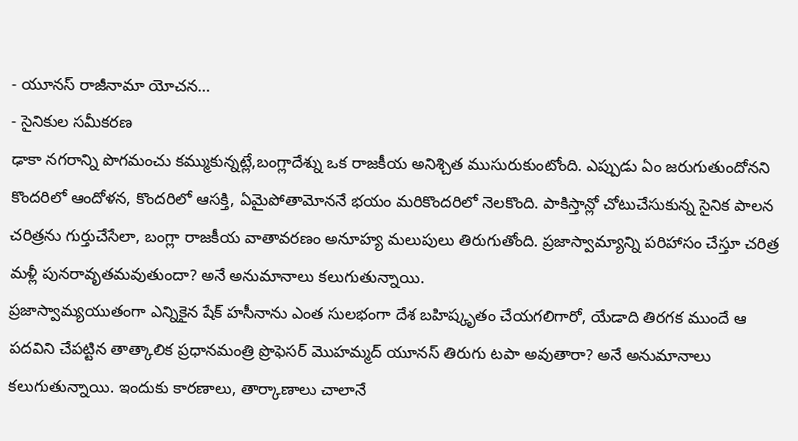- యూనస్ రాజీనామా యోచన…
- సైనికుల సమీకరణ
ఢాకా నగరాన్ని పొగమంచు కమ్ముకున్నట్లే,బంగ్లాదేశ్ను ఒక రాజకీయ అనిశ్చిత ముసురుకుంటోంది. ఎప్పుడు ఏం జరుగుతుందోనని కొందరిలో ఆందోళన, కొందరిలో ఆసక్తి, ఏమైపోతామోననే భయం మరికొందరిలో నెలకొంది. పాకిస్తాన్లో చోటుచేసుకున్న సైనిక పాలన చరిత్రను గుర్తుచేసేలా, బంగ్లా రాజకీయ వాతావరణం అనూహ్య మలుపులు తిరుగుతోంది. ప్రజాస్వామ్యాన్ని పరిహాసం చేస్తూ చరిత్ర మళ్లీ పునరావృతమవుతుందా? అనే అనుమానాలు కలుగుతున్నాయి.
ప్రజాస్వామ్యయుతంగా ఎన్నికైన షేక్ హసీనాను ఎంత సులభంగా దేశ బహిష్కృతం చేయగలిగారో, యేడాది తిరగక ముందే ఆ పదవిని చేపట్టిన తాత్కాలిక ప్రధానమంత్రి ప్రొఫెసర్ మొహమ్మద్ యూనస్ తిరుగు టపా అవుతారా? అనే అనుమానాలు కలుగుతున్నాయి. ఇందుకు కారణాలు, తార్కాణాలు చాలానే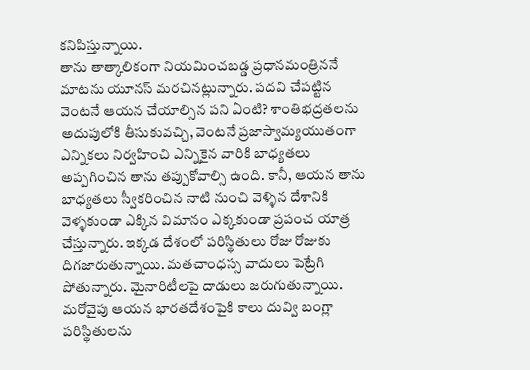కనిపిస్తున్నాయి.
తాను తాత్కాలికంగా నియమించబడ్డ ప్రధానమంత్రిననే మాటను యూనస్ మరచినట్లున్నారు. పదవి చేపట్టిన వెంటనే ఆయన చేయాల్సిన పని ఏంటి? శాంతిభద్రతలను అదుపులోకి తీసుకువచ్చి, వెంటనే ప్రజాస్వామ్యయుతంగా ఎన్నికలు నిర్వహించి ఎన్నికైన వారికి బాధ్యతలు అప్పగించిన తాను తప్పుకోవాల్సి ఉంది. కానీ, ఆయన తాను బాధ్యతలు స్వీకరించిన నాటి నుంచి వెళ్ళిన దేశానికి వెళ్ళకుండా ఎక్కిన విమానం ఎక్కకుండా ప్రపంచ యాత్ర చేస్తున్నారు. ఇక్కడ దేశంలో పరిస్థితులు రోజు రోజుకు దిగజారుతున్నాయి. మతచాంధస్స వాదులు పెట్రేగి పోతున్నారు. మైనారిటీలపై దాడులు జరుగుతున్నాయి.
మరోవైపు ఆయన భారతదేశంపైకి కాలు దువ్వి బంగ్లా పరిస్థితులను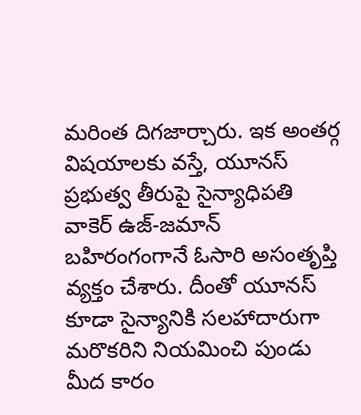మరింత దిగజార్చారు. ఇక అంతర్గ విషయాలకు వస్తే, యూనస్ ప్రభుత్వ తీరుపై సైన్యాధిపతి వాకెర్ ఉజ్-జమాన్ బహిరంగంగానే ఓసారి అసంతృప్తి వ్యక్తం చేశారు. దీంతో యూనస్ కూడా సైన్యానికి సలహాదారుగా మరొకరిని నియమించి పుండు మీద కారం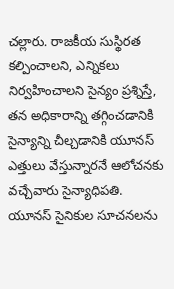చల్లారు. రాజకీయ సుస్థిరత కల్పించాలని, ఎన్నికలు నిర్వహించాలని సైన్యం ప్రశ్నిస్తే, తన అధికారాన్ని తగ్గించడానికి సైన్యాన్ని చీల్చడానికి యూనస్ ఎత్తులు వేస్తున్నారనే ఆలోచనకు వచ్చేవారు సైన్యాధిపతి.
యూనస్ సైనికుల సూచనలను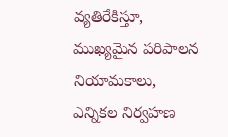వ్యతిరేకిస్తూ, ముఖ్యమైన పరిపాలన నియామకాలు, ఎన్నికల నిర్వహణ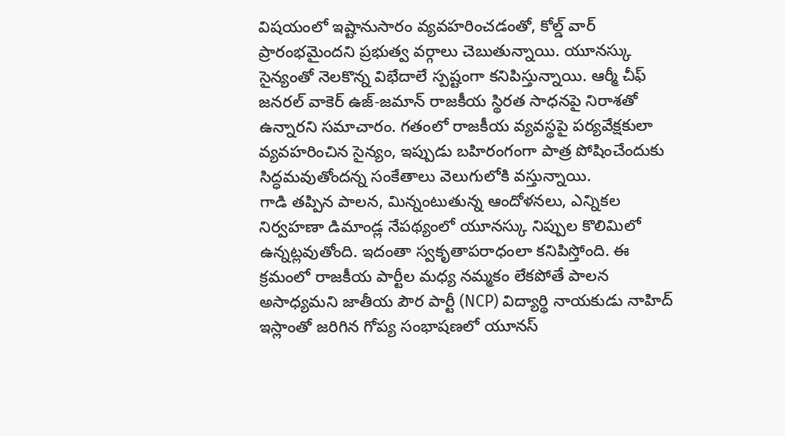విషయంలో ఇష్టానుసారం వ్యవహరించడంతో, కోల్డ్ వార్ ప్రారంభమైందని ప్రభుత్వ వర్గాలు చెబుతున్నాయి. యూనస్కు సైన్యంతో నెలకొన్న విభేదాలే స్పష్టంగా కనిపిస్తున్నాయి. ఆర్మీ చీఫ్ జనరల్ వాకెర్ ఉజ్-జమాన్ రాజకీయ స్థిరత సాధనపై నిరాశతో ఉన్నారని సమాచారం. గతంలో రాజకీయ వ్యవస్థపై పర్యవేక్షకులా వ్యవహరించిన సైన్యం, ఇప్పుడు బహిరంగంగా పాత్ర పోషించేందుకు సిద్ధమవుతోందన్న సంకేతాలు వెలుగులోకి వస్తున్నాయి.
గాడి తప్పిన పాలన, మిన్నంటుతున్న ఆందోళనలు, ఎన్నికల నిర్వహణా డిమాండ్ల నేపథ్యంలో యూనస్కు నిప్పుల కొలిమిలో ఉన్నట్లవుతోంది. ఇదంతా స్వకృతాపరాధంలా కనిపిస్తోంది. ఈ క్రమంలో రాజకీయ పార్టీల మధ్య నమ్మకం లేకపోతే పాలన అసాధ్యమని జాతీయ పౌర పార్టీ (NCP) విద్యార్థి నాయకుడు నాహిద్ ఇస్లాంతో జరిగిన గోప్య సంభాషణలో యూనస్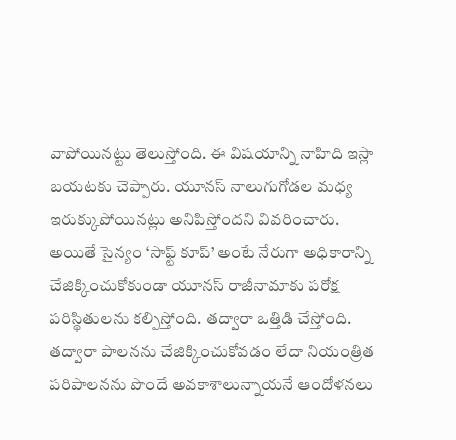వాపోయినట్టు తెలుస్తోంది. ఈ విషయాన్ని నాహిది ఇస్లా బయటకు చెప్పారు. యూనస్ నాలుగుగోడల మధ్య ఇరుక్కుపోయినట్లు అనిపిస్తోందని వివరించారు.
అయితే సైన్యం ‘సాఫ్ట్ కూప్’ అంటే నేరుగా అధికారాన్ని చేజిక్కించుకోకుండా యూనస్ రాజీనామాకు పరోక్ష పరిస్థితులను కల్పిస్తోంది. తద్వారా ఒత్తిడి చేస్తోంది. తద్వారా పాలనను చేజిక్కించుకోవడం లేదా నియంత్రిత పరిపాలనను పొందే అవకాశాలున్నాయనే ఆందోళనలు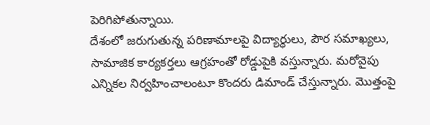పెరిగిపోతున్నాయి.
దేశంలో జరుగుతున్న పరిణామాలపై విద్యార్థులు, పౌర సమాఖ్యలు, సామాజిక కార్యకర్తలు ఆగ్రహంతో రోడ్డుపైకి వస్తున్నారు. మరోవైపు ఎన్నికల నిర్వహించాలంటూ కొందరు డిమాండ్ చేస్తున్నారు. మొత్తంపై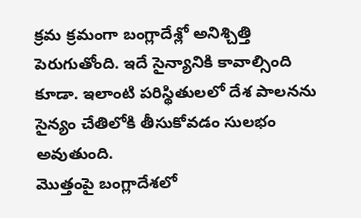క్రమ క్రమంగా బంగ్లాదేశ్లో అనిశ్చిత్తి పెరుగుతోంది. ఇదే సైన్యానికి కావాల్సింది కూడా. ఇలాంటి పరిస్థితులలో దేశ పాలనను సైన్యం చేతిలోకి తీసుకోవడం సులభం అవుతుంది.
మొత్తంపై బంగ్లాదేశలో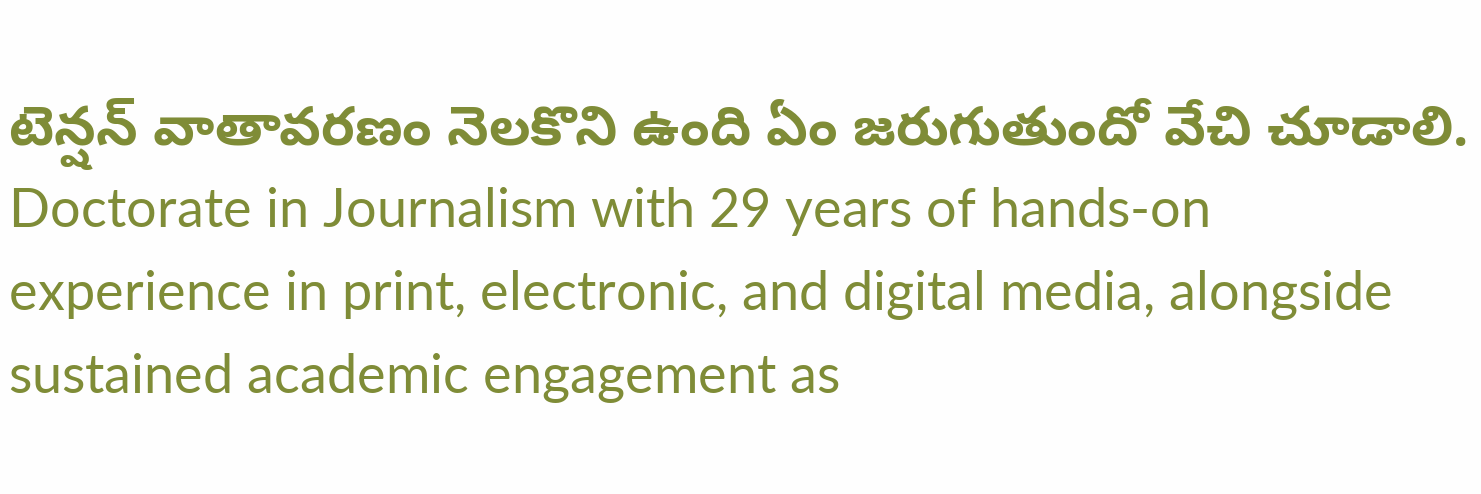టెన్షన్ వాతావరణం నెలకొని ఉంది ఏం జరుగుతుందో వేచి చూడాలి.
Doctorate in Journalism with 29 years of hands-on experience in print, electronic, and digital media, alongside sustained academic engagement as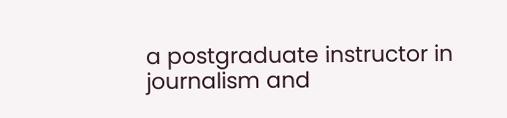a postgraduate instructor in journalism and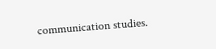communication studies.